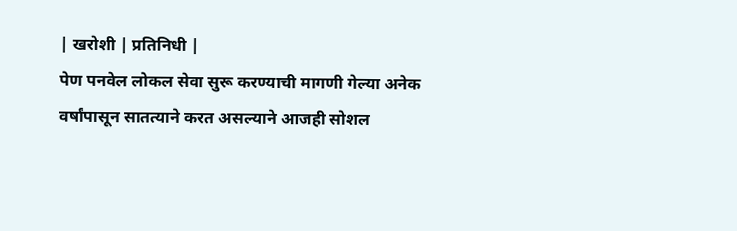| खरोशी | प्रतिनिधी |
पेण पनवेल लोकल सेवा सुरू करण्याची मागणी गेल्या अनेक वर्षांपासून सातत्याने करत असल्याने आजही सोशल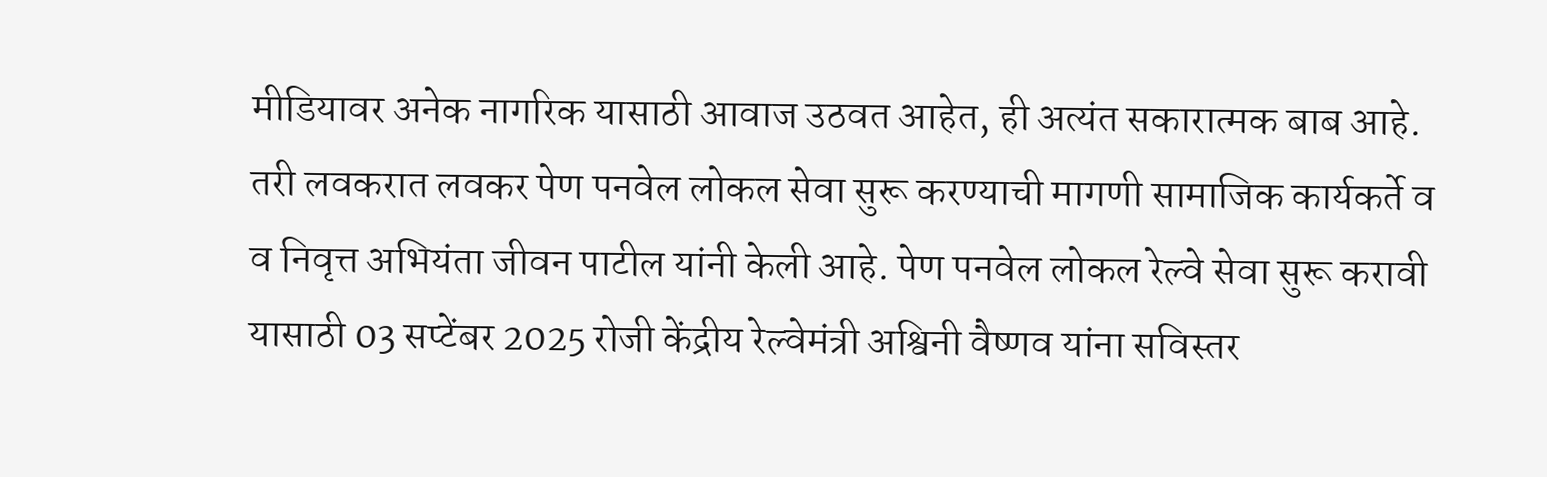मीडियावर अनेक नागरिक यासाठी आवाज उठवत आहेत, ही अत्यंत सकारात्मक बाब आहे. तरी लवकरात लवकर पेण पनवेल लोकल सेवा सुरू करण्याची मागणी सामाजिक कार्यकर्ते व व निवृत्त अभियंता जीवन पाटील यांनी केली आहे. पेण पनवेल लोकल रेल्वे सेवा सुरू करावी यासाठी 03 सप्टेंबर 2025 रोजी केंद्रीय रेल्वेमंत्री अश्विनी वैष्णव यांना सविस्तर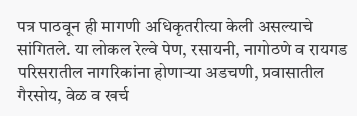पत्र पाठवून ही मागणी अधिकृतरीत्या केली असल्याचे सांगितले. या लोकल रेल्वे पेण, रसायनी, नागोठणे व रायगड परिसरातील नागरिकांना होणाऱ्या अडचणी, प्रवासातील गैरसोय, वेळ व खर्च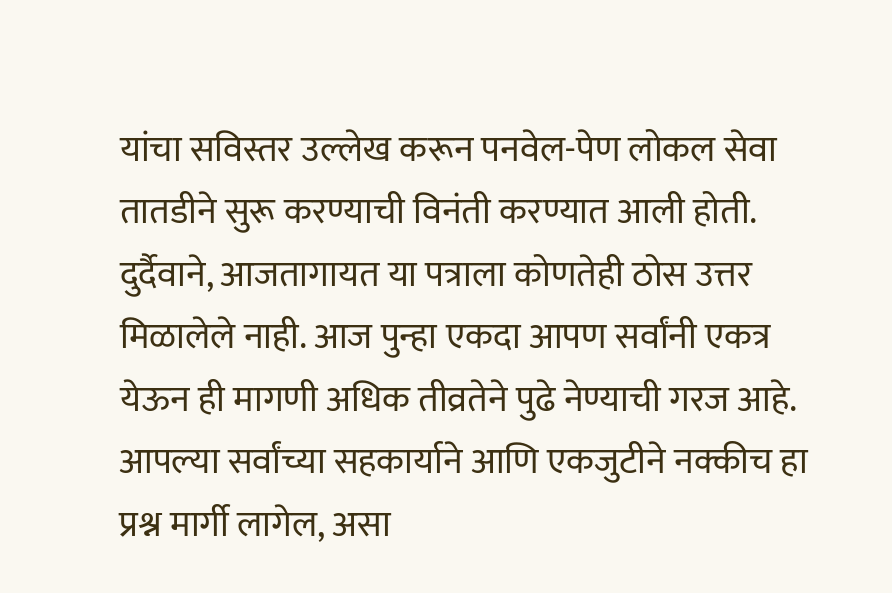यांचा सविस्तर उल्लेख करून पनवेल-पेण लोकल सेवा तातडीने सुरू करण्याची विनंती करण्यात आली होती. दुर्दैवाने, आजतागायत या पत्राला कोणतेही ठोस उत्तर मिळालेले नाही. आज पुन्हा एकदा आपण सर्वांनी एकत्र येऊन ही मागणी अधिक तीव्रतेने पुढे नेण्याची गरज आहे. आपल्या सर्वांच्या सहकार्याने आणि एकजुटीने नक्कीच हा प्रश्न मार्गी लागेल, असा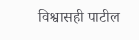विश्वासही पाटील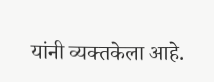यांनी व्यक्तकेला आहे.